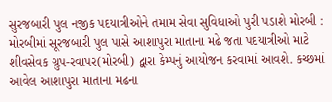સુરજબારી પુલ નજીક પદયાત્રીઓને તમામ સેવા સુવિધાઓ પુરી પડાશે મોરબી : મોરબીમાં સૂરજબારી પુલ પાસે આશાપુરા માતાના મઢે જતા પદયાત્રીઓ માટે શીવસેવક ગ્રુપ-રવાપર(મોરબી) દ્વારા કેમ્પનું આયોજન કરવામાં આવશે. કચ્છમાં આવેલ આશાપુરા માતાના મઢના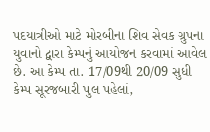પદયાત્રીઓ માટે મોરબીના શિવ સેવક ગ્રુપના યુવાનો દ્વારા કેમ્પનું આયોજન કરવામાં આવેલ છે. આ કેમ્પ તા. 17/09થી 20/09 સુધી કેમ્પ સૂરજબારી પુલ પહેલાં,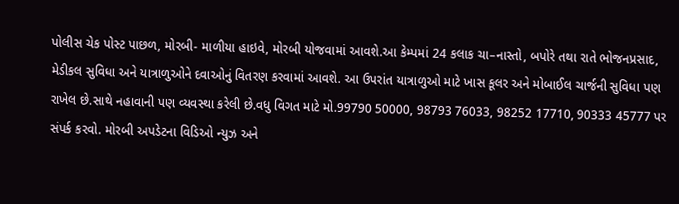પોલીસ ચેક પોસ્ટ પાછળ, મોરબી- માળીયા હાઇવે, મોરબી યોજવામાં આવશે.આ કેમ્પમાં 24 કલાક ચા–નાસ્તો, બપોરે તથા રાતે ભોજનપ્રસાદ, મેડીકલ સુવિધા અને યાત્રાળુઓને દવાઓનું વિતરણ કરવામાં આવશે. આ ઉપરાંત યાત્રાળુઓ માટે ખાસ કૂલર અને મોબાઈલ ચાર્જની સુવિધા પણ રાખેલ છે.સાથે નહાવાની પણ વ્યવસ્થા કરેલી છે.વધુ વિગત માટે મો.99790 50000, 98793 76033, 98252 17710, 90333 45777 પર સંપર્ક કરવો. મોરબી અપડેટના વિડિઓ ન્યુઝ અને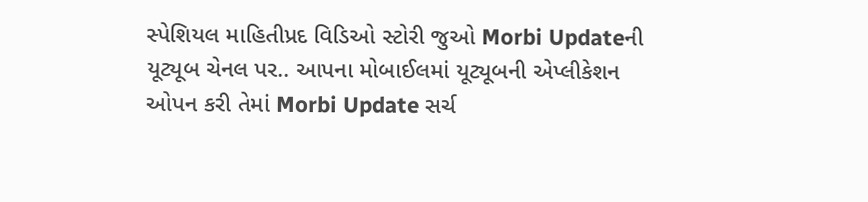સ્પેશિયલ માહિતીપ્રદ વિડિઓ સ્ટોરી જુઓ Morbi Updateની યૂટ્યૂબ ચેનલ પર.. આપના મોબાઈલમાં યૂટ્યૂબની એપ્લીકેશન ઓપન કરી તેમાં Morbi Update સર્ચ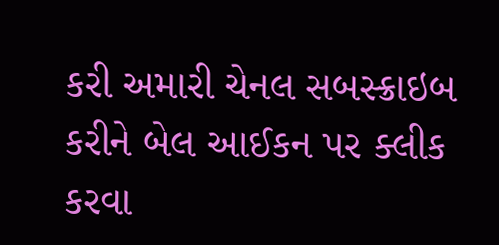કરી અમારી ચેનલ સબસ્ક્રાઇબ કરીને બેલ આઈકન પર ક્લીક કરવા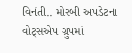વિનંતી.. મોરબી અપડેટના વોટ્સએપ ગ્રુપમાં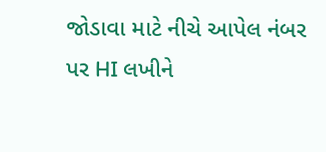જોડાવા માટે નીચે આપેલ નંબર પર HI લખીને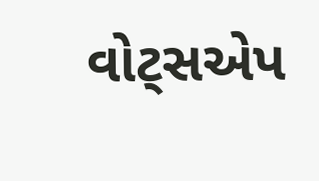વોટ્સએપ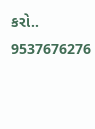કરો.. 9537676276